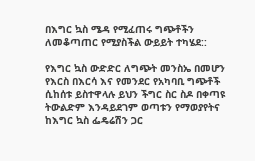በእግር ኳስ ሜዳ የሚፈጠሩ ግጭቶችን ለመቆጣጠር የሚያስችል ውይይት ተካሄደ::

የእግር ኳስ ውድድር ለግጭት መንስኤ በመሆን የእርስ በእርሳ እና የመንደር የአካባቢ ግጭቶች ሲከሰቱ ይስተዋላሉ ይህን ችግር ስር ስዶ በቀጣዩ ትውልድም እንዳይደገም ወጣቱን የማወያየትና ከእግር ኳስ ፌዴሬሽን ጋር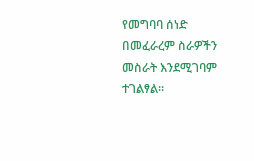የመግባባ ሰነድ በመፈራረም ስራዎችን መስራት እንደሚገባም ተገልፃል፡፡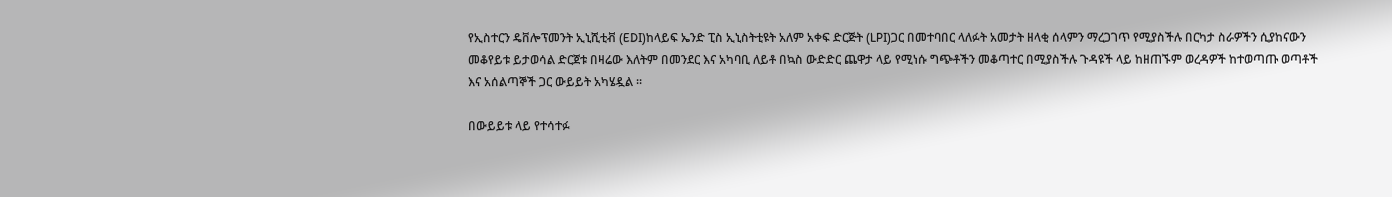የኢስተርን ዴቨሎፕመንት ኢኒሺቲቭ (EDI)ከላይፍ ኤንድ ፒስ ኢኒስትቲዩት አለም አቀፍ ድርጅት (LPI)ጋር በመተባበር ላለፉት አመታት ዘላቂ ሰላምን ማረጋገጥ የሚያስችሉ በርካታ ስራዎችን ሲያከናውን መቆየይቱ ይታወሳል ድርጀቱ በዛሬው እለትም በመንደር እና አካባቢ ለይቶ በኳስ ውድድር ጨዋታ ላይ የሚነሱ ግጭቶችን መቆጣተር በሚያስችሉ ጉዳዩች ላይ ከዘጠኙም ወረዳዎች ከተወጣጡ ወጣቶች እና አሰልጣኞች ጋር ውይይት አካሄዷል ፡፡

በውይይቱ ላይ የተሳተፉ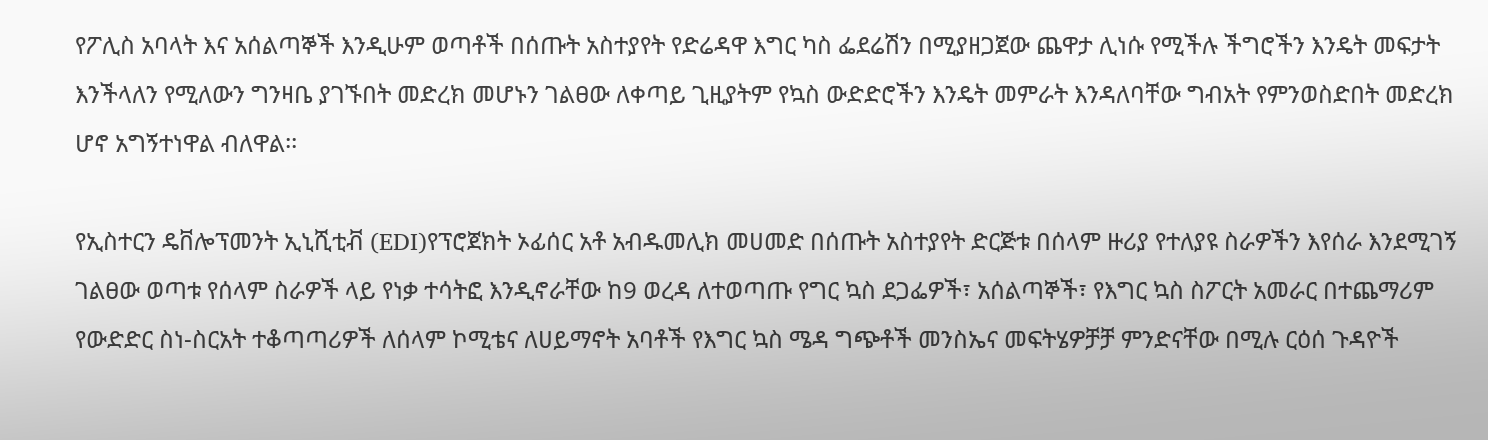የፖሊስ አባላት እና አሰልጣኞች እንዲሁም ወጣቶች በሰጡት አስተያየት የድሬዳዋ እግር ካስ ፌደሬሽን በሚያዘጋጀው ጨዋታ ሊነሱ የሚችሉ ችግሮችን እንዴት መፍታት እንችላለን የሚለውን ግንዛቤ ያገኙበት መድረክ መሆኑን ገልፀው ለቀጣይ ጊዚያትም የኳስ ውድድሮችን እንዴት መምራት እንዳለባቸው ግብአት የምንወስድበት መድረክ ሆኖ አግኝተነዋል ብለዋል፡፡

የኢስተርን ዴቨሎፕመንት ኢኒሺቲቭ (EDI)የፕሮጀክት ኦፊሰር አቶ አብዱመሊክ መሀመድ በሰጡት አስተያየት ድርጅቱ በሰላም ዙሪያ የተለያዩ ስራዎችን እየሰራ እንደሚገኝ ገልፀው ወጣቱ የሰላም ስራዎች ላይ የነቃ ተሳትፎ እንዲኖራቸው ከ9 ወረዳ ለተወጣጡ የግር ኳስ ደጋፌዎች፣ አሰልጣኞች፣ የእግር ኳስ ስፖርት አመራር በተጨማሪም የውድድር ስነ-ስርአት ተቆጣጣሪዎች ለሰላም ኮሚቴና ለሀይማኖት አባቶች የእግር ኳስ ሜዳ ግጭቶች መንስኤና መፍትሄዎቻቻ ምንድናቸው በሚሉ ርዕሰ ጉዳዮች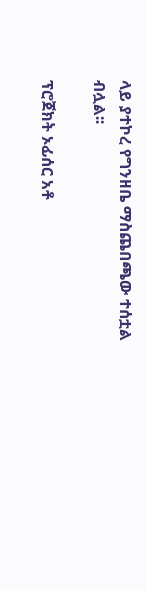ላይ ያተኮረ የግንዘቤ ማስጨበጫው ተሰቷል ብሏል፡፡

ፕሮጀክት ኦፊሰር አቶ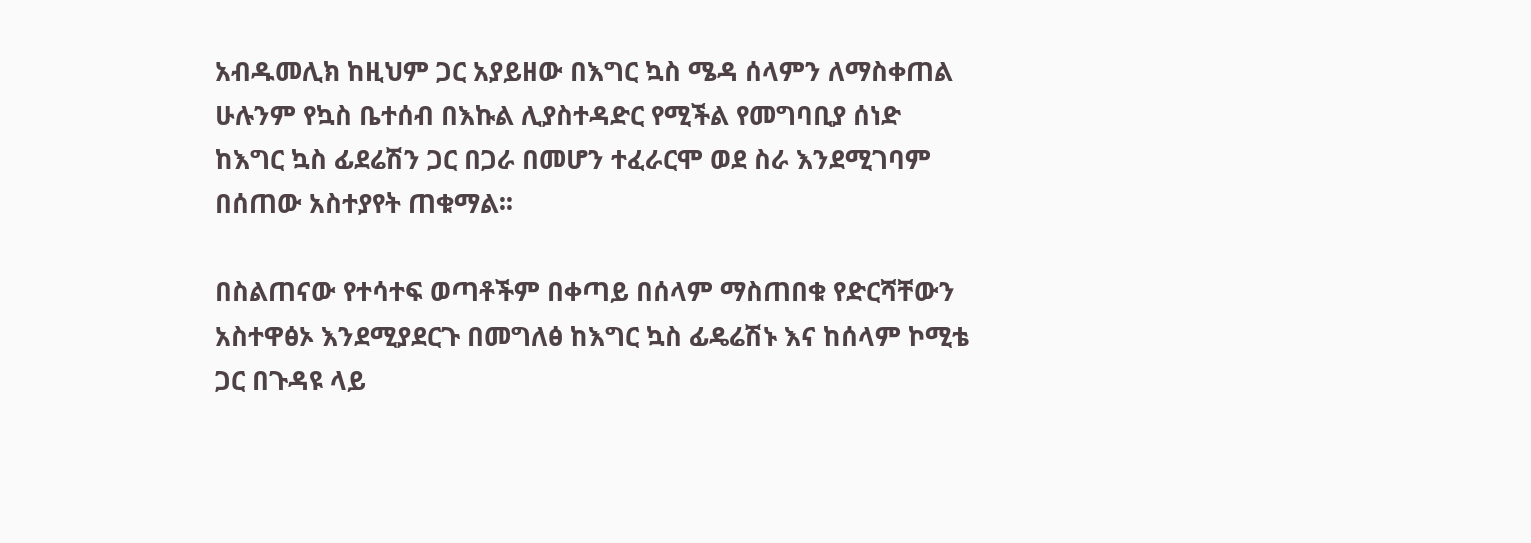አብዱመሊክ ከዚህም ጋር አያይዘው በእግር ኳስ ሜዳ ሰላምን ለማስቀጠል ሁሉንም የኳስ ቤተሰብ በእኩል ሊያስተዳድር የሚችል የመግባቢያ ሰነድ ከእግር ኳስ ፊደሬሽን ጋር በጋራ በመሆን ተፈራርሞ ወደ ስራ እንደሚገባም በሰጠው አስተያየት ጠቁማል፡፡

በስልጠናው የተሳተፍ ወጣቶችም በቀጣይ በሰላም ማስጠበቁ የድርሻቸውን አስተዋፅኦ እንደሚያደርጉ በመግለፅ ከእግር ኳስ ፊዴሬሽኑ እና ከሰላም ኮሚቴ ጋር በጉዳዩ ላይ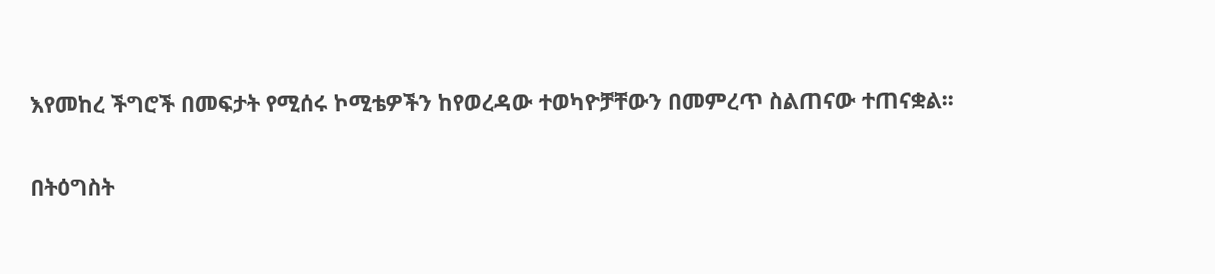እየመከረ ችግሮች በመፍታት የሚሰሩ ኮሚቴዎችን ከየወረዳው ተወካዮቻቸውን በመምረጥ ስልጠናው ተጠናቋል፡፡

በትዕግስት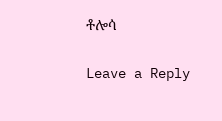ቶሎሳ

Leave a Reply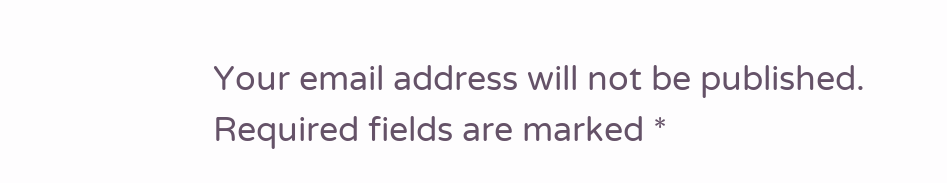Your email address will not be published. Required fields are marked *